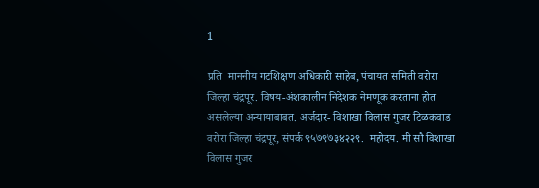1

प्रति  माननीय गटशिक्षण अधिकारी साहेब, पंचायत समिती वरोरा जिल्हा चंद्रपूर. विषय-अंशकालीन निदेशक नेमणूक करताना होत असलेल्या अन्यायाबाबत. अर्जदार- विशाखा विलास गुजर टिळकवाड वरोरा जिल्हा चंद्रपूर, संपर्क ९५७९७३४२२९.  महोदय. मी सौ विशाखा विलास गुजर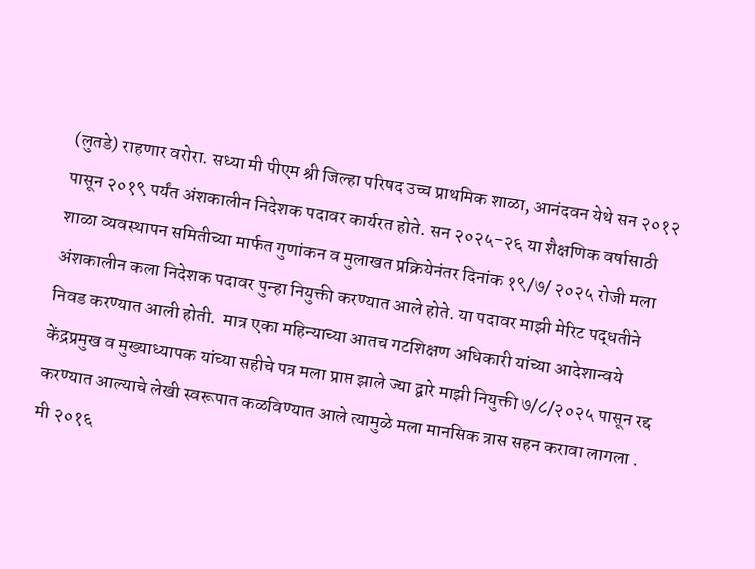(लुतडे) राहणार वरोरा. सध्या मी पीएम श्री जिल्हा परिषद उच्च प्राथमिक शाळा, आनंदवन येथे सन २०१२ पासून २०१९ पर्यंत अंशकालीन निदेशक पदावर कार्यरत होते. सन २०२५-२६ या शैक्षणिक वर्षासाठी शाळा व्यवस्थापन समितीच्या मार्फत गुणांकन व मुलाखत प्रक्रियेनंतर दिनांक १९/७/ २०२५ रोजी मला अंशकालीन कला निदेशक पदावर पुन्हा नियुक्ती करण्यात आले होते. या पदावर माझी मेरिट पद्धतीने निवड करण्यात आली होती.  मात्र एका महिन्याच्या आतच गटशिक्षण अधिकारी यांच्या आदेशान्वये केंद्रप्रमुख व मुख्याध्यापक यांच्या सहीचे पत्र मला प्राप्त झाले ज्या द्वारे माझी नियुक्ती ७/८/२०२५ पासून रद्द करण्यात आल्याचे लेखी स्वरूपात कळविण्यात आले त्यामुळे मला मानसिक त्रास सहन करावा लागला . मी २०१६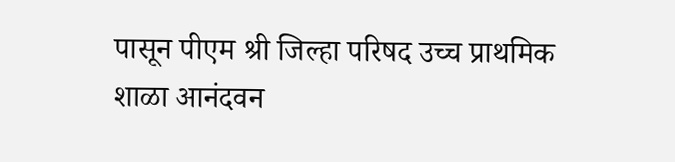पासून पीएम श्री जिल्हा परिषद उच्च प्राथमिक शाळा आनंदवन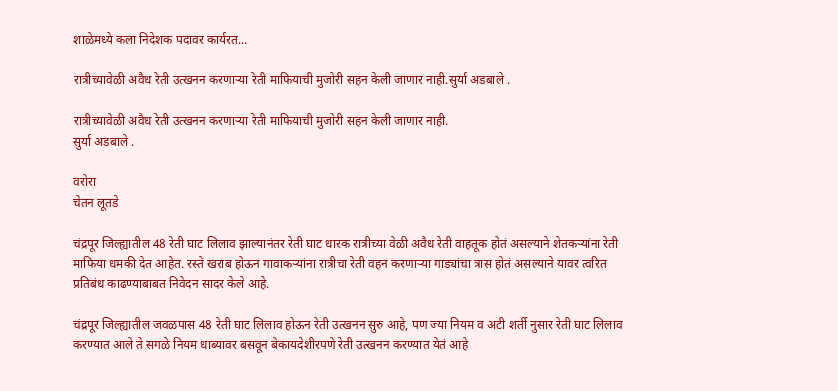शाळेमध्ये कला निदेशक पदावर कार्यरत...

रात्रीच्यावेळी अवैध रेती उत्खनन करणाऱ्या रेती माफियाची मुजोरी सहन केली जाणार नाही.सुर्या अडबाले .

रात्रीच्यावेळी अवैध रेती उत्खनन करणाऱ्या रेती माफियाची मुजोरी सहन केली जाणार नाही.
सुर्या अडबाले .

वरोरा
चेतन लूतडे

चंद्रपूर जिल्ह्यातील 48 रेती घाट लिलाव झाल्यानंतर रेती घाट धारक रात्रीच्या वेळी अवैध रेती वाहतूक होतं असल्याने शेतकऱ्यांना रेती माफिया धमकी देत आहेत. रस्ते खराब होऊन गावाकऱ्यांना रात्रीचा रेती वहन करणाऱ्या गाड्यांचा त्रास होतं असल्याने यावर त्वरित प्रतिबंध काढण्याबाबत निवेदन सादर केले आहे.

चंद्रपूर जिल्ह्यातील जवळपास 48 रेती घाट लिलाव होऊन रेती उत्खनन सुरु आहे, पण ज्या नियम व अटी शर्ती नुसार रेती घाट लिलाव करण्यात आले ते सगळे नियम धाब्यावर बसवून बेकायदेशीरपणे रेती उत्खनन करण्यात येतं आहे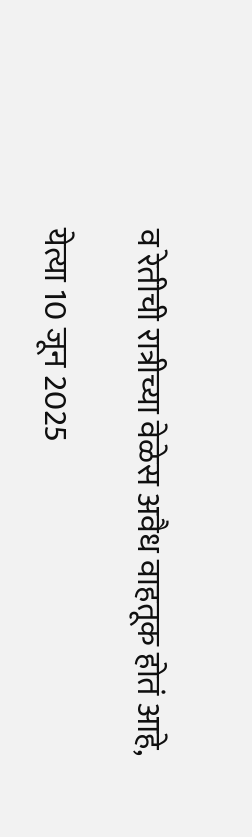व रेतीची रात्रीच्या वेळेस अवैध वाहतूक होतं आहे,

येत्या 10 जून 2025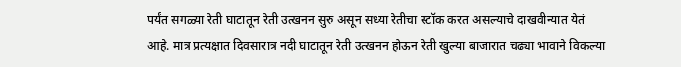पर्यंत सगळ्या रेती घाटातून रेती उत्खनन सुरु असून सध्या रेतीचा स्टॉक करत असल्याचे दाखवीन्यात येतं आहे. मात्र प्रत्यक्षात दिवसारात्र नदी घाटातून रेती उत्खनन होऊन रेती खुल्या बाजारात चढ्या भावाने विकल्या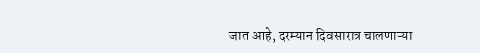जात आहे, दरम्यान दिवसारात्र चालणाऱ्या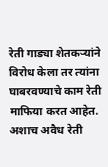रेती गाड्या शेतकऱ्यांने विरोध केला तर त्यांना घाबरवण्याचे काम रेती माफिया करत आहेत. अशाच अवैध रेती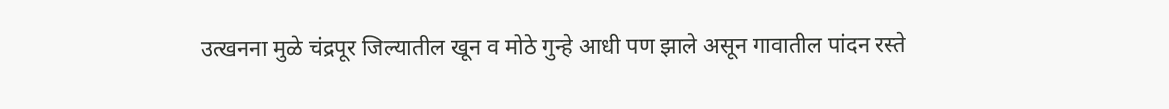उत्खनना मुळे चंद्रपूर जिल्यातील खून व मोठे गुन्हे आधी पण झाले असून गावातील पांदन रस्ते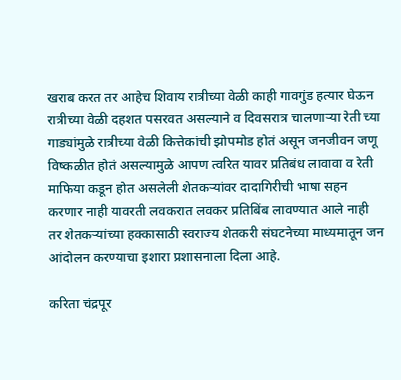खराब करत तर आहेच शिवाय रात्रीच्या वेळी काही गावगुंड हत्यार घेऊन रात्रीच्या वेळी दहशत पसरवत असल्याने व दिवसरात्र चालणाऱ्या रेती च्या गाड्यांमुळे रात्रीच्या वेळी कित्तेकांची झोपमोड होतं असून जनजीवन जणू विष्कळीत होतं असल्यामुळे आपण त्वरित यावर प्रतिबंध लावावा व रेती माफिया कडून होत असलेली शेतकऱ्यांवर दादागिरीची भाषा सहन करणार नाही यावरती लवकरात लवकर प्रतिबिंब लावण्यात आले नाही तर शेतकऱ्यांच्या हक्कासाठी स्वराज्य शेतकरी संघटनेच्या माध्यमातून जन आंदोलन करण्याचा इशारा प्रशासनाला दिला आहे.

करिता चंद्रपूर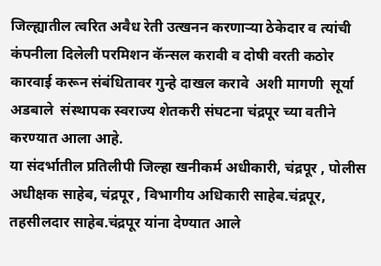जिल्ह्यातील त्वरित अवैध रेती उत्खनन करणाऱ्या ठेकेदार व त्यांची कंपनीला दिलेली परमिशन कॅन्सल करावी व दोषी वरती कठोर कारवाई करून संबंधितावर गुन्हे दाखल करावे  अशी मागणी  सूर्या अडबाले  संस्थापक स्वराज्य शेतकरी संघटना चंद्रपूर च्या वतीने करण्यात आला आहे.
या संदर्भातील प्रतिलीपी जिल्हा खनीकर्म अधीकारी, चंद्रपूर , पोलीस अधीक्षक साहेब, चंद्रपूर , विभागीय अधिकारी साहेब.चंद्रपूर, तहसीलदार साहेब.चंद्रपूर यांना देण्यात आले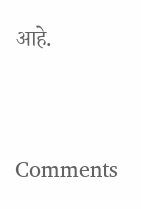आहे.




Comments